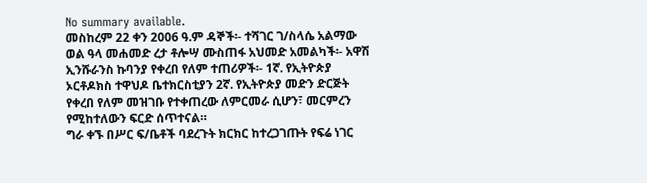No summary available.
መስከረም 22 ቀን 2006 ዓ.ም ዳኞች፡- ተሻገር ገ/ስላሴ አልማው ወል ዓላ መሐመድ ረታ ቶሎሣ ሙስጠፋ አህመድ አመልካች፡- አዋሽ ኢንሹራንስ ኩባንያ የቀረበ የለም ተጠሪዎች፡- 1ኛ. የኢትዮጵያ ኦርቶዶክስ ተዋህዶ ቤተክርስቲያን 2ኛ. የኢትዮጵያ መድን ድርጅት የቀረበ የለም መዝገቡ የተቀጠረው ለምርመራ ሲሆን፣ መርምረን የሚከተለውን ፍርድ ሰጥተናል።
ግራ ቀኙ በሥር ፍ/ቤቶች ባደረጉት ክርክር ከተረጋገጡት የፍሬ ነገር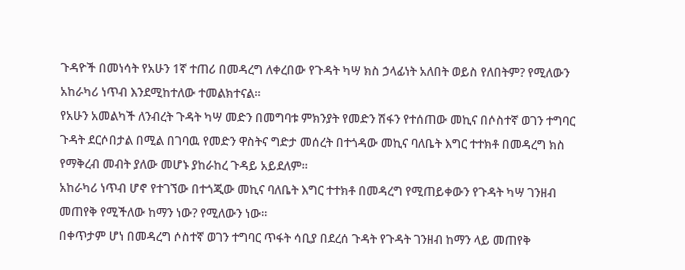ጉዳዮች በመነሳት የአሁን 1ኛ ተጠሪ በመዳረግ ለቀረበው የጉዳት ካሣ ክስ ኃላፊነት አለበት ወይስ የለበትም? የሚለውን አከራካሪ ነጥብ እንደሚከተለው ተመልክተናል።
የአሁን አመልካች ለንብረት ጉዳት ካሣ መድን በመግባቱ ምክንያት የመድን ሽፋን የተሰጠው መኪና በሶስተኛ ወገን ተግባር ጉዳት ደርሶበታል በሚል በገባዉ የመድን ዋስትና ግድታ መሰረት በተጎዳው መኪና ባለቤት እግር ተተክቶ በመዳረግ ክስ የማቅረብ መብት ያለው መሆኑ ያከራከረ ጉዳይ አይደለም።
አከራካሪ ነጥብ ሆኖ የተገኘው በተጎጂው መኪና ባለቤት እግር ተተክቶ በመዳረግ የሚጠይቀውን የጉዳት ካሣ ገንዘብ መጠየቅ የሚችለው ከማን ነው? የሚለውን ነው።
በቀጥታም ሆነ በመዳረግ ሶስተኛ ወገን ተግባር ጥፋት ሳቢያ በደረሰ ጉዳት የጉዳት ገንዘብ ከማን ላይ መጠየቅ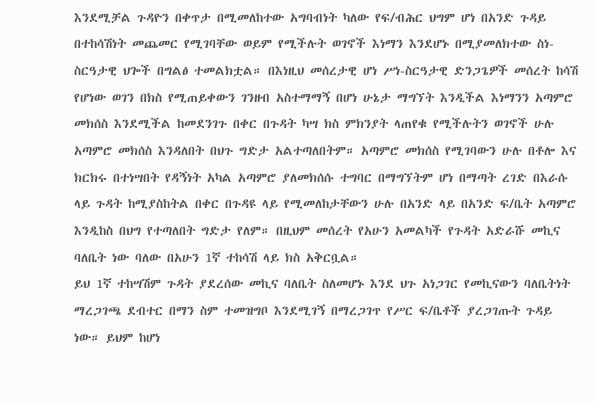እንደሚቻል ጉዳዮን በቀጥታ በሚመለከተው አግባብነት ካለው የፍ/ብሕር ህግም ሆነ በአንድ ጉዳይ በተከሳሽነት መጨመር የሚገባቸው ወይም የሚችሉት ወገኖች እነማን እንደሆኑ በሚያመለክተው ስነ-ስርዓታዊ ህጐች በግልፅ ተመልክቷል። በእነዚህ መሰረታዊ ሆነ ሥነ-ስርዓታዊ ድንጋጌዎች መሰረት ከሳሽ የሆነው ወገን በክስ የሚጠይቀውን ገንዘብ አስተማማኝ በሆነ ሁኔታ ማግኘት እንዲችል እነማንን አጣምሮ መክሰስ እንደሚችል ከመደንገጉ በቀር በጉዳት ካሣ ክስ ምክንያት ላጠየቁ የሚችሉትን ወገኖች ሁሉ አጣምሮ መክሰስ እንዳለበት በህጉ ግድታ አልተጣለበትም። አጣምሮ መክሰስ የሚገባውን ሁሉ በቶሎ እና ክርክሩ በተነሣበት የዳኝነት አካል አጣምሮ ያለመክሰሱ ተግባር በማግኘትም ሆነ በማጣት ረገድ በእራሱ ላይ ጉዳት ከሚያስከትል በቀር በጉዳዩ ላይ የሚመለከታቸውን ሁሉ በአንድ ላይ በአንድ ፍ/ቤት አጣምሮ እንዲከስ በህግ የተጣለበት ግድታ የለም። በዚህም መሰረት የአሁን አመልካች የጉዳት አድራሹ መኪና ባለቤት ነው ባለው በአሁን 1ኛ ተከሳሽ ላይ ክስ አቅርቧል።
ይህ 1ኛ ተከሣሽም ጉዳት ያደረሰው መኪና ባለቤት ስለመሆኑ እንደ ህጉ አነጋገር የመኪናውን ባለቤትነት ማረጋገጫ ደብተር በማን ስም ተመዝግቦ እንደሚገኝ በማረጋገጥ የሥር ፍ/ቤቶች ያረጋገጡት ጉዳይ ነው። ይህም ከሆነ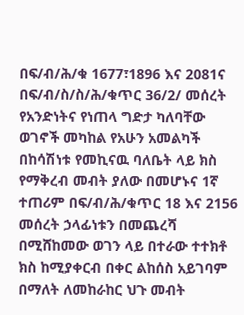በፍ/ብ/ሕ/ቁ 1677፣1896 እና 2081ና በፍ/ብ/ስ/ስ/ሕ/ቁጥር 36/2/ መሰረት የአንድነትና የነጠላ ግድታ ካለባቸው ወገኖች መካከል የአሁን አመልካች በከሳሽነቱ የመኪናዉ ባለቤት ላይ ክስ የማቅረብ መብት ያለው በመሆኑና 1ኛ ተጠሪም በፍ/ብ/ሕ/ቁጥር 18 እና 2156 መሰረት ኃላፊነቱን በመጨረሻ በሚሸከመው ወገን ላይ በተራው ተተክቶ ክስ ከሚያቀርብ በቀር ልከሰስ አይገባም በማለት ለመከራከር ህጉ መብት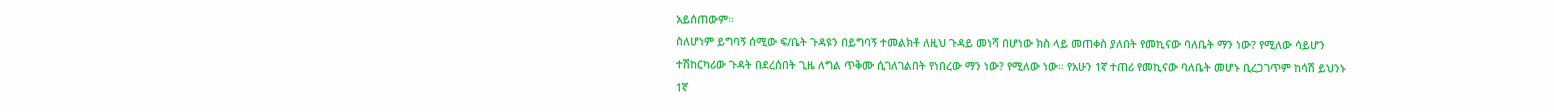አይሰጠውም።
ስለሆነም ይግባኝ ሰሚው ፍ/ቤት ጉዳዩን በይግባኝ ተመልክቶ ለዚህ ጉዳይ መነሻ በሆነው ክስ ላይ መጠቀስ ያለበት የመኪናው ባለቤት ማን ነው? የሚለው ሳይሆን ተሽከርካሪው ጉዳት በደረሰበት ጊዜ ለግል ጥቅሙ ሲገለገልበት የነበረው ማን ነው? የሚለው ነው። የአሁን 1ኛ ተጠሪ የመኪናው ባለቤት መሆኑ ቢረጋገጥም ከሳሽ ይህንኑ 1ኛ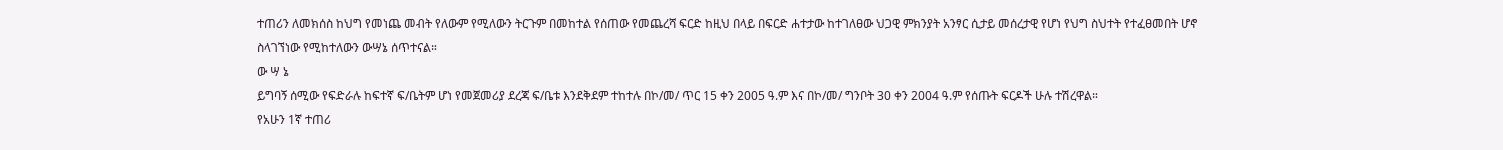ተጠሪን ለመክሰስ ከህግ የመነጨ መብት የለውም የሚለውን ትርጉም በመከተል የሰጠው የመጨረሻ ፍርድ ከዚህ በላይ በፍርድ ሐተታው ከተገለፀው ህጋዊ ምክንያት አንፃር ሲታይ መሰረታዊ የሆነ የህግ ስህተት የተፈፀመበት ሆኖ ስላገኘነው የሚከተለውን ውሣኔ ሰጥተናል።
ው ሣ ኔ
ይግባኝ ሰሚው የፍድራሉ ከፍተኛ ፍ/ቤትም ሆነ የመጀመሪያ ደረጃ ፍ/ቤቱ እንደቅደም ተከተሉ በኮ/መ/ ጥር 15 ቀን 2005 ዓ.ም እና በኮ/መ/ ግንቦት 30 ቀን 2004 ዓ.ም የሰጡት ፍርዶች ሁሉ ተሽረዋል።
የአሁን 1ኛ ተጠሪ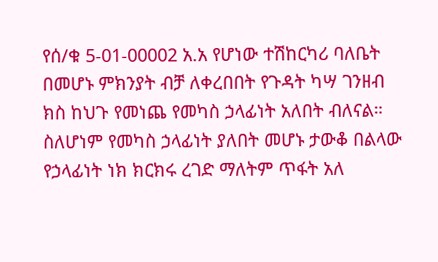የሰ/ቁ 5-01-00002 አ.አ የሆነው ተሽከርካሪ ባለቤት በመሆኑ ምክንያት ብቻ ለቀረበበት የጉዳት ካሣ ገንዘብ ክስ ከህጉ የመነጨ የመካስ ኃላፊነት አለበት ብለናል። ስለሆነም የመካስ ኃላፊነት ያለበት መሆኑ ታውቆ በልላው የኃላፊነት ነክ ክርክሩ ረገድ ማለትም ጥፋት አለ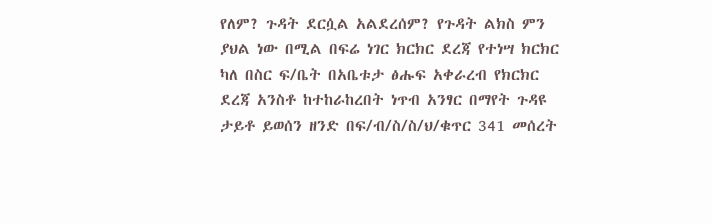የለም? ጉዳት ደርሷል አልደረሰም? የጉዳት ልክስ ምን ያህል ነው በሚል በፍሬ ነገር ክርክር ደረጃ የተነሣ ክርክር ካለ በስር ፍ/ቤት በአቤቱታ ፅሑፍ አቀራረብ የክርክር ደረጃ አንስቶ ከተከራከረበት ነጥብ አንፃር በማየት ጉዳዩ ታይቶ ይወሰን ዘንድ በፍ/ብ/ስ/ስ/ህ/ቁጥር 341 መሰረት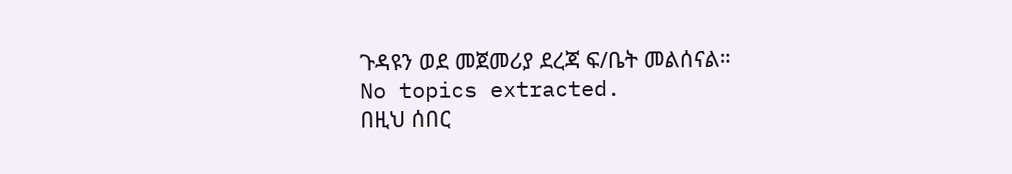ጉዳዩን ወደ መጀመሪያ ደረጃ ፍ/ቤት መልሰናል።
No topics extracted.
በዚህ ሰበር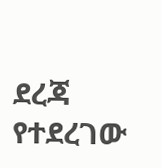ደረጃ የተደረገው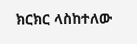ክርክር ላስከተለው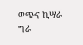ወጭና ኪሣራ ግራ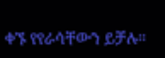ቀኙ የየራሳቸውን ይቻሉ።